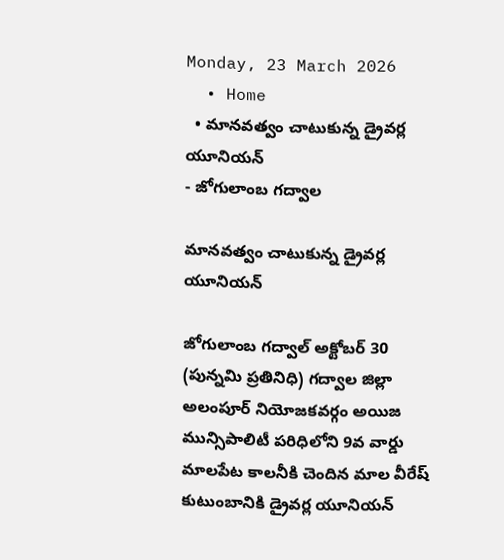Monday, 23 March 2026
  • Home
  • మానవత్వం చాటుకున్న డ్రైవర్ల యూనియన్
- జోగులాంబ గద్వాల

మానవత్వం చాటుకున్న డ్రైవర్ల యూనియన్

జోగులాంబ గద్వాల్ అక్టోబర్ 30 (పున్నమి ప్రతినిధి) గద్వాల జిల్లా అలంపూర్ నియోజకవర్గం అయిజ మున్సిపాలిటీ పరిధిలోని 9వ వార్డు మాలపేట కాలనీకి చెందిన మాల వీరేష్ కుటుంబానికి డ్రైవర్ల యూనియన్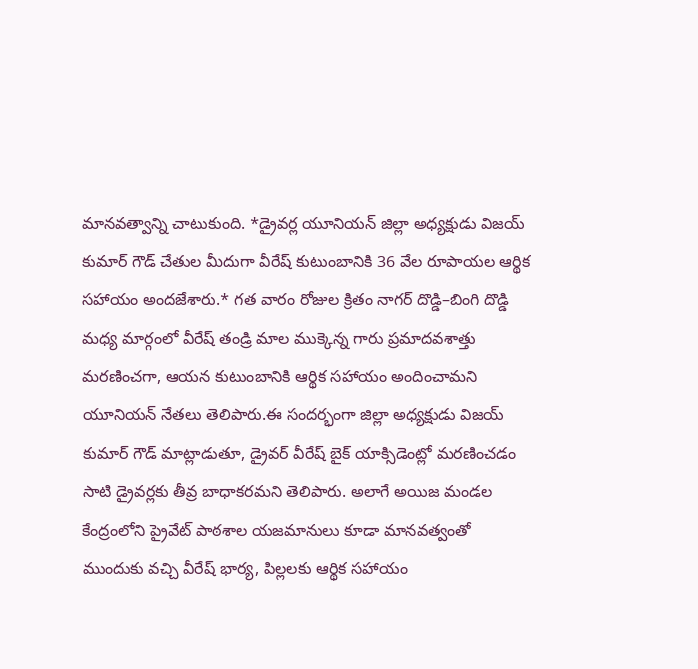మానవత్వాన్ని చాటుకుంది. *డ్రైవర్ల యూనియన్ జిల్లా అధ్యక్షుడు విజయ్ కుమార్ గౌడ్ చేతుల మీదుగా వీరేష్ కుటుంబానికి 36 వేల రూపాయల ఆర్థిక సహాయం అందజేశారు.* గత వారం రోజుల క్రితం నాగర్ దొడ్డి–బింగి దొడ్డి మధ్య మార్గంలో వీరేష్ తండ్రి మాల ముక్కెన్న గారు ప్రమాదవశాత్తు మరణించగా, ఆయన కుటుంబానికి ఆర్థిక సహాయం అందించామని యూనియన్ నేతలు తెలిపారు.ఈ సందర్భంగా జిల్లా అధ్యక్షుడు విజయ్ కుమార్ గౌడ్ మాట్లాడుతూ, డ్రైవర్ వీరేష్ బైక్ యాక్సిడెంట్లో మరణించడం సాటి డ్రైవర్లకు తీవ్ర బాధాకరమని తెలిపారు. అలాగే అయిజ మండల కేంద్రంలోని ప్రైవేట్ పాఠశాల యజమానులు కూడా మానవత్వంతో ముందుకు వచ్చి వీరేష్ భార్య, పిల్లలకు ఆర్థిక సహాయం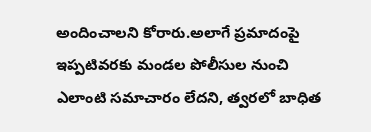అందించాలని కోరారు.అలాగే ప్రమాదంపై ఇప్పటివరకు మండల పోలీసుల నుంచి ఎలాంటి సమాచారం లేదని, త్వరలో బాధిత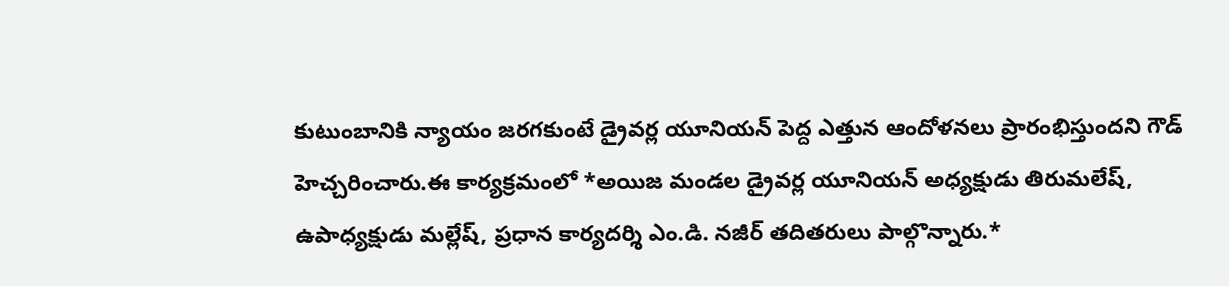కుటుంబానికి న్యాయం జరగకుంటే డ్రైవర్ల యూనియన్ పెద్ద ఎత్తున ఆందోళనలు ప్రారంభిస్తుందని గౌడ్ హెచ్చరించారు.ఈ కార్యక్రమంలో *అయిజ మండల డ్రైవర్ల యూనియన్ అధ్యక్షుడు తిరుమలేష్, ఉపాధ్యక్షుడు మల్లేష్, ప్రధాన కార్యదర్శి ఎం.డి. నజీర్ తదితరులు పాల్గొన్నారు.*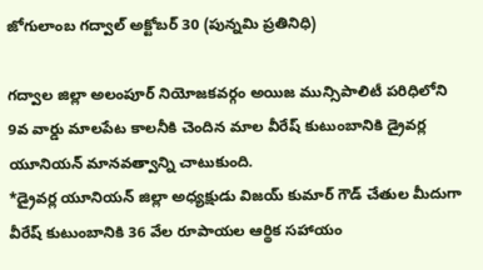జోగులాంబ గద్వాల్ అక్టోబర్ 30 (పున్నమి ప్రతినిధి)

గద్వాల జిల్లా అలంపూర్ నియోజకవర్గం అయిజ మున్సిపాలిటీ పరిధిలోని 9వ వార్డు మాలపేట కాలనీకి చెందిన మాల వీరేష్ కుటుంబానికి డ్రైవర్ల యూనియన్ మానవత్వాన్ని చాటుకుంది.
*డ్రైవర్ల యూనియన్ జిల్లా అధ్యక్షుడు విజయ్ కుమార్ గౌడ్ చేతుల మీదుగా వీరేష్ కుటుంబానికి 36 వేల రూపాయల ఆర్థిక సహాయం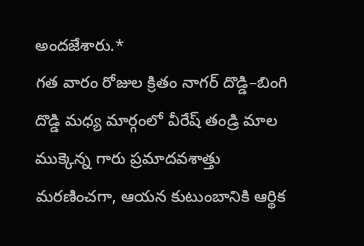అందజేశారు.*
గత వారం రోజుల క్రితం నాగర్ దొడ్డి–బింగి దొడ్డి మధ్య మార్గంలో వీరేష్ తండ్రి మాల ముక్కెన్న గారు ప్రమాదవశాత్తు మరణించగా, ఆయన కుటుంబానికి ఆర్థిక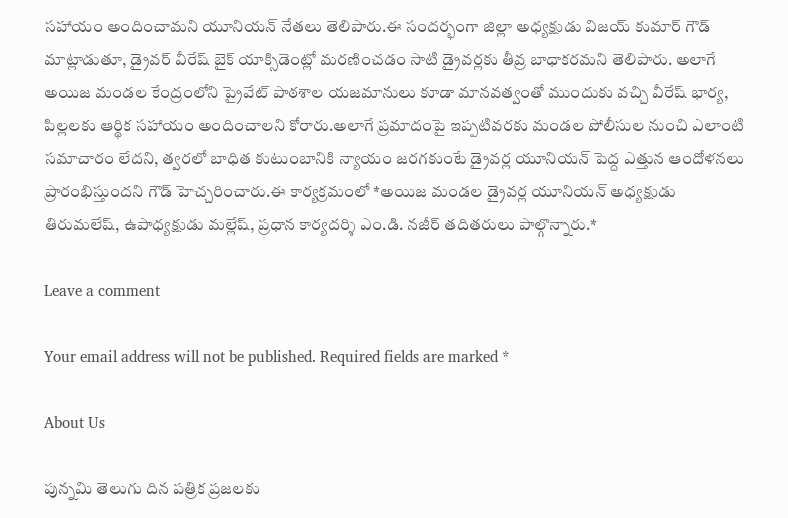సహాయం అందించామని యూనియన్ నేతలు తెలిపారు.ఈ సందర్భంగా జిల్లా అధ్యక్షుడు విజయ్ కుమార్ గౌడ్ మాట్లాడుతూ, డ్రైవర్ వీరేష్ బైక్ యాక్సిడెంట్లో మరణించడం సాటి డ్రైవర్లకు తీవ్ర బాధాకరమని తెలిపారు. అలాగే అయిజ మండల కేంద్రంలోని ప్రైవేట్ పాఠశాల యజమానులు కూడా మానవత్వంతో ముందుకు వచ్చి వీరేష్ భార్య, పిల్లలకు ఆర్థిక సహాయం అందించాలని కోరారు.అలాగే ప్రమాదంపై ఇప్పటివరకు మండల పోలీసుల నుంచి ఎలాంటి సమాచారం లేదని, త్వరలో బాధిత కుటుంబానికి న్యాయం జరగకుంటే డ్రైవర్ల యూనియన్ పెద్ద ఎత్తున ఆందోళనలు ప్రారంభిస్తుందని గౌడ్ హెచ్చరించారు.ఈ కార్యక్రమంలో *అయిజ మండల డ్రైవర్ల యూనియన్ అధ్యక్షుడు తిరుమలేష్, ఉపాధ్యక్షుడు మల్లేష్, ప్రధాన కార్యదర్శి ఎం.డి. నజీర్ తదితరులు పాల్గొన్నారు.*

Leave a comment

Your email address will not be published. Required fields are marked *

About Us

పున్నమి తెలుగు దిన పత్రిక ప్రజలకు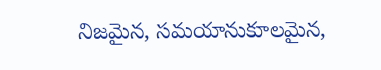నిజమైన, సమయానుకూలమైన,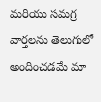మరియు సమగ్ర వార్తలను తెలుగులో అందించడమే మా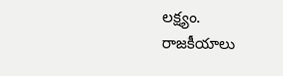లక్ష్యం.
రాజకీయాలు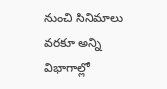నుంచి సినిమాలు వరకూ అన్ని విభాగాల్లో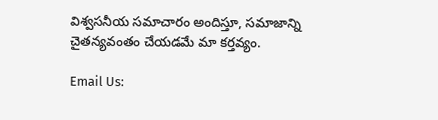విశ్వసనీయ సమాచారం అందిస్తూ, సమాజాన్ని చైతన్యవంతం చేయడమే మా కర్తవ్యం.

Email Us: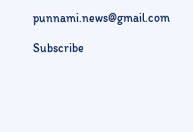punnami.news@gmail.com

Subscribe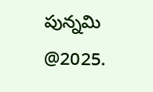పున్నమి  @2025.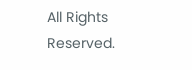All Rights Reserved.